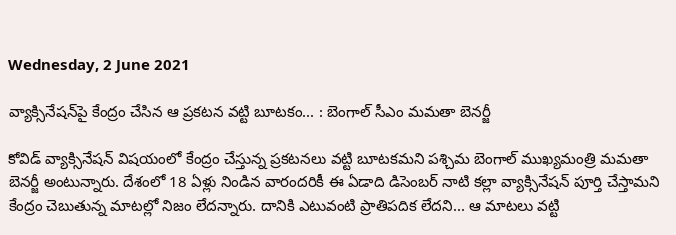Wednesday, 2 June 2021

వ్యాక్సినేషన్‌పై కేంద్రం చేసిన ఆ ప్రకటన వట్టి బూటకం... : బెంగాల్ సీఎం మమతా బెనర్జీ

కోవిడ్ వ్యాక్సినేషన్ విషయంలో కేంద్రం చేస్తున్న ప్రకటనలు వట్టి బూటకమని పశ్చిమ బెంగాల్ ముఖ్యమంత్రి మమతా బెనర్జీ అంటున్నారు. దేశంలో 18 ఏళ్లు నిండిన వారందరికీ ఈ ఏడాది డిసెంబర్ నాటి కల్లా వ్యాక్సినేషన్ పూర్తి చేస్తామని కేంద్రం చెబుతున్న మాటల్లో నిజం లేదన్నారు. దానికి ఎటువంటి ప్రాతిపదిక లేదని... ఆ మాటలు వట్టి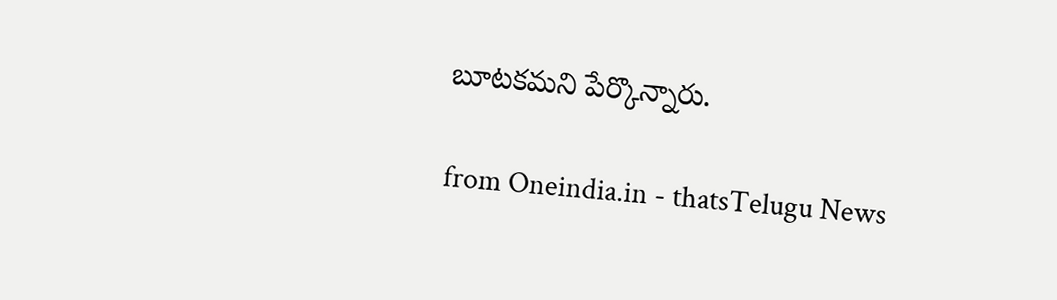బూటకమని పేర్కొన్నారు.

from Oneindia.in - thatsTelugu News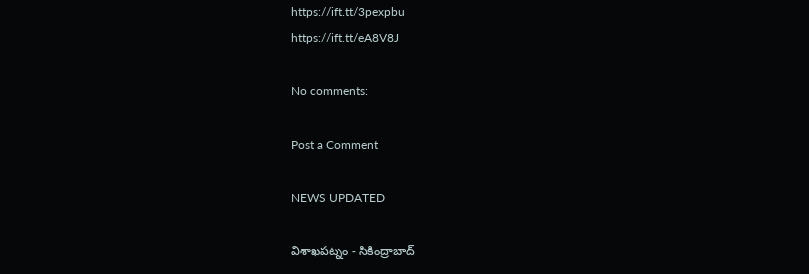https://ift.tt/3pexpbu
https://ift.tt/eA8V8J

No comments:

Post a Comment

NEWS UPDATED

విశాఖపట్నం - సికింద్రాబాద్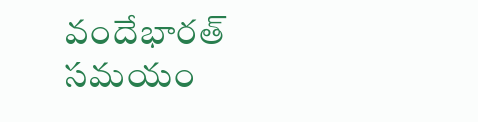వందేభారత్ సమయం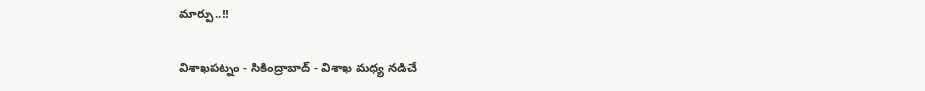మార్పు..!!

విశాఖపట్నం - సికింద్రాబాద్ - విశాఖ మధ్య నడిచే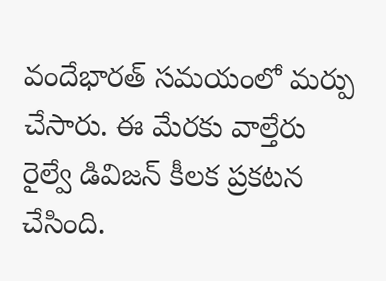వందేభారత్ సమయంలో మర్పు చేసారు. ఈ మేరకు వాల్తేరు రైల్వే డివిజన్ కీలక ప్రకటన చేసింది.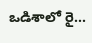ఒడిశాలో రై...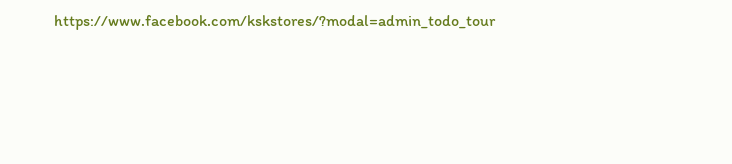https://www.facebook.com/kskstores/?modal=admin_todo_tour